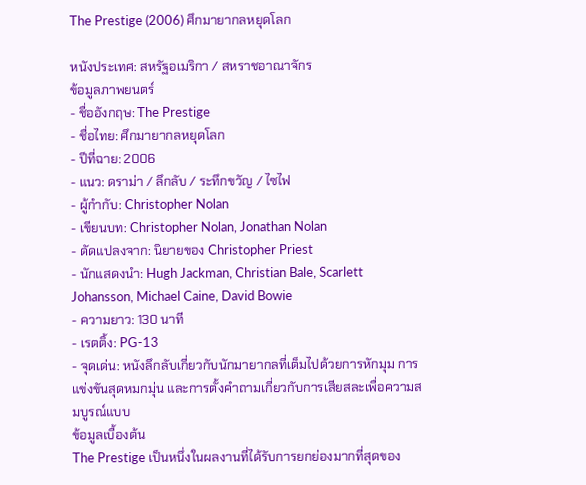The Prestige (2006) ศึกมายากลหยุดโลก

หนังประเทศ: สหรัฐอเมริกา / สหราชอาณาจักร
ข้อมูลภาพยนตร์
- ชื่ออังกฤษ: The Prestige
- ชื่อไทย: ศึกมายากลหยุดโลก
- ปีที่ฉาย: 2006
- แนว: ดราม่า / ลึกลับ / ระทึกขวัญ / ไซไฟ
- ผู้กำกับ: Christopher Nolan
- เขียนบท: Christopher Nolan, Jonathan Nolan
- ดัดแปลงจาก: นิยายของ Christopher Priest
- นักแสดงนำ: Hugh Jackman, Christian Bale, Scarlett Johansson, Michael Caine, David Bowie
- ความยาว: 130 นาที
- เรตติ้ง: PG-13
- จุดเด่น: หนังลึกลับเกี่ยวกับนักมายากลที่เต็มไปด้วยการหักมุม การแข่งขันสุดหมกมุ่น และการตั้งคำถามเกี่ยวกับการเสียสละเพื่อความสมบูรณ์แบบ
ข้อมูลเบื้องต้น
The Prestige เป็นหนึ่งในผลงานที่ได้รับการยกย่องมากที่สุดของ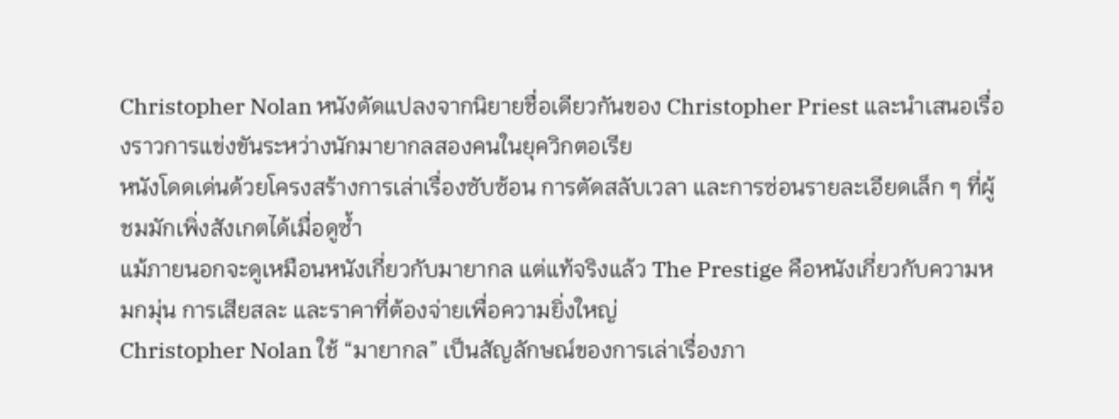Christopher Nolan หนังดัดแปลงจากนิยายชื่อเดียวกันของ Christopher Priest และนำเสนอเรื่องราวการแข่งขันระหว่างนักมายากลสองคนในยุควิกตอเรีย
หนังโดดเด่นด้วยโครงสร้างการเล่าเรื่องซับซ้อน การตัดสลับเวลา และการซ่อนรายละเอียดเล็ก ๆ ที่ผู้ชมมักเพิ่งสังเกตได้เมื่อดูซ้ำ
แม้ภายนอกจะดูเหมือนหนังเกี่ยวกับมายากล แต่แท้จริงแล้ว The Prestige คือหนังเกี่ยวกับความหมกมุ่น การเสียสละ และราคาที่ต้องจ่ายเพื่อความยิ่งใหญ่
Christopher Nolan ใช้ “มายากล” เป็นสัญลักษณ์ของการเล่าเรื่องภา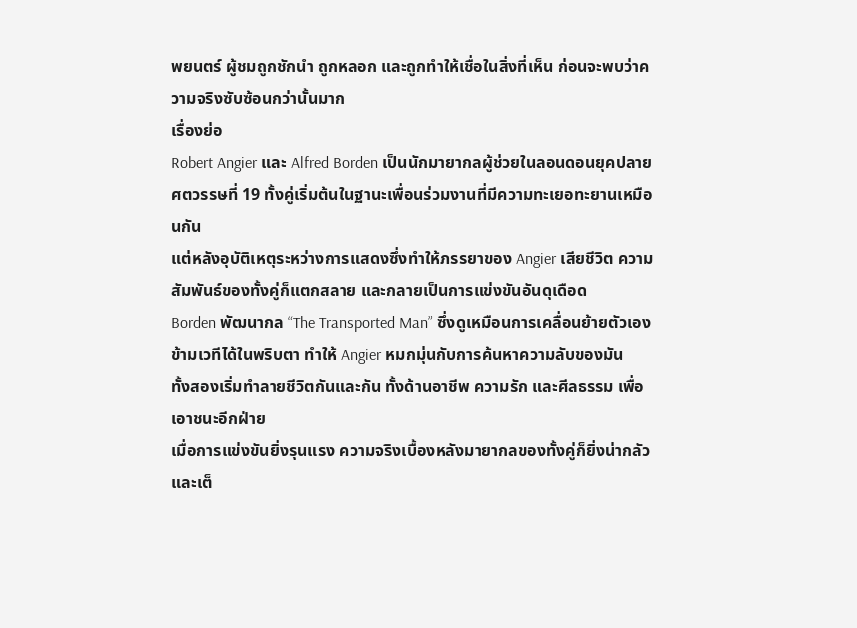พยนตร์ ผู้ชมถูกชักนำ ถูกหลอก และถูกทำให้เชื่อในสิ่งที่เห็น ก่อนจะพบว่าความจริงซับซ้อนกว่านั้นมาก
เรื่องย่อ
Robert Angier และ Alfred Borden เป็นนักมายากลผู้ช่วยในลอนดอนยุคปลายศตวรรษที่ 19 ทั้งคู่เริ่มต้นในฐานะเพื่อนร่วมงานที่มีความทะเยอทะยานเหมือนกัน
แต่หลังอุบัติเหตุระหว่างการแสดงซึ่งทำให้ภรรยาของ Angier เสียชีวิต ความสัมพันธ์ของทั้งคู่ก็แตกสลาย และกลายเป็นการแข่งขันอันดุเดือด
Borden พัฒนากล “The Transported Man” ซึ่งดูเหมือนการเคลื่อนย้ายตัวเองข้ามเวทีได้ในพริบตา ทำให้ Angier หมกมุ่นกับการค้นหาความลับของมัน
ทั้งสองเริ่มทำลายชีวิตกันและกัน ทั้งด้านอาชีพ ความรัก และศีลธรรม เพื่อเอาชนะอีกฝ่าย
เมื่อการแข่งขันยิ่งรุนแรง ความจริงเบื้องหลังมายากลของทั้งคู่ก็ยิ่งน่ากลัวและเต็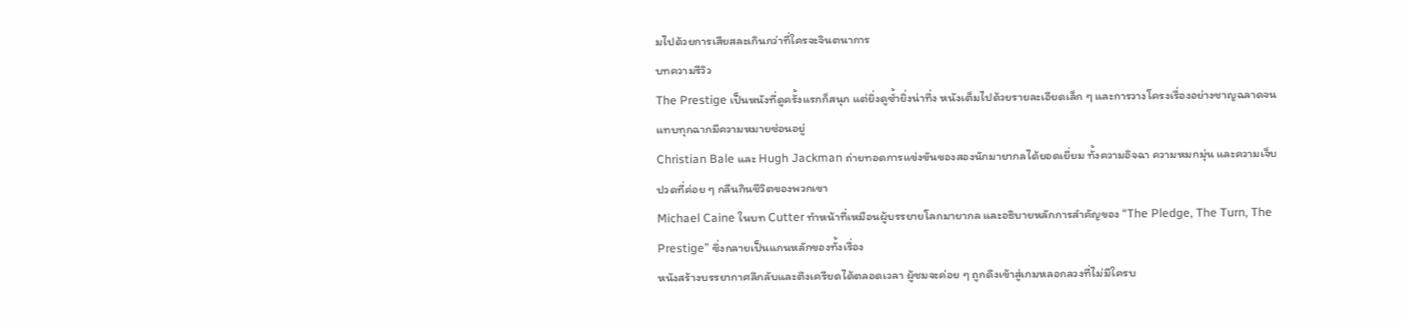มไปด้วยการเสียสละเกินกว่าที่ใครจะจินตนาการ
บทความรีวิว
The Prestige เป็นหนังที่ดูครั้งแรกก็สนุก แต่ยิ่งดูซ้ำยิ่งน่าทึ่ง หนังเต็มไปด้วยรายละเอียดเล็ก ๆ และการวางโครงเรื่องอย่างชาญฉลาดจนแทบทุกฉากมีความหมายซ่อนอยู่
Christian Bale และ Hugh Jackman ถ่ายทอดการแข่งขันของสองนักมายากลได้ยอดเยี่ยม ทั้งความอิจฉา ความหมกมุ่น และความเจ็บปวดที่ค่อย ๆ กลืนกินชีวิตของพวกเขา
Michael Caine ในบท Cutter ทำหน้าที่เหมือนผู้บรรยายโลกมายากล และอธิบายหลักการสำคัญของ “The Pledge, The Turn, The Prestige” ซึ่งกลายเป็นแกนหลักของทั้งเรื่อง
หนังสร้างบรรยากาศลึกลับและตึงเครียดได้ตลอดเวลา ผู้ชมจะค่อย ๆ ถูกดึงเข้าสู่เกมหลอกลวงที่ไม่มีใครบ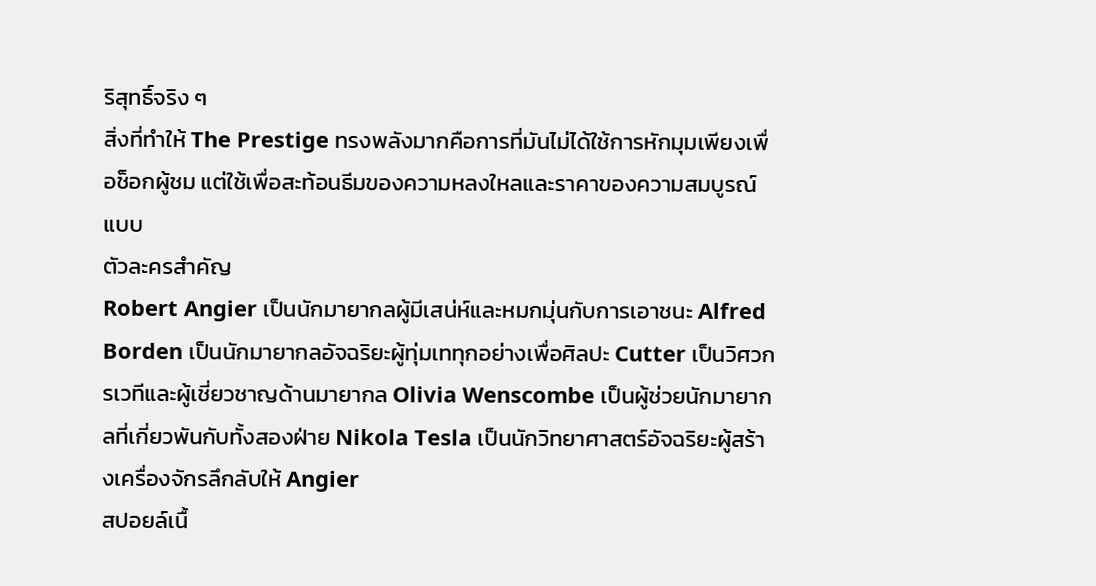ริสุทธิ์จริง ๆ
สิ่งที่ทำให้ The Prestige ทรงพลังมากคือการที่มันไม่ได้ใช้การหักมุมเพียงเพื่อช็อกผู้ชม แต่ใช้เพื่อสะท้อนธีมของความหลงใหลและราคาของความสมบูรณ์แบบ
ตัวละครสำคัญ
Robert Angier เป็นนักมายากลผู้มีเสน่ห์และหมกมุ่นกับการเอาชนะ Alfred Borden เป็นนักมายากลอัจฉริยะผู้ทุ่มเททุกอย่างเพื่อศิลปะ Cutter เป็นวิศวกรเวทีและผู้เชี่ยวชาญด้านมายากล Olivia Wenscombe เป็นผู้ช่วยนักมายากลที่เกี่ยวพันกับทั้งสองฝ่าย Nikola Tesla เป็นนักวิทยาศาสตร์อัจฉริยะผู้สร้างเครื่องจักรลึกลับให้ Angier
สปอยล์เนื้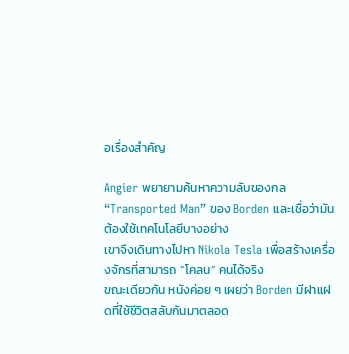อเรื่องสำคัญ

Angier พยายามค้นหาความลับของกล “Transported Man” ของ Borden และเชื่อว่ามันต้องใช้เทคโนโลยีบางอย่าง
เขาจึงเดินทางไปหา Nikola Tesla เพื่อสร้างเครื่องจักรที่สามารถ “โคลน” คนได้จริง
ขณะเดียวกัน หนังค่อย ๆ เผยว่า Borden มีฝาแฝดที่ใช้ชีวิตสลับกันมาตลอด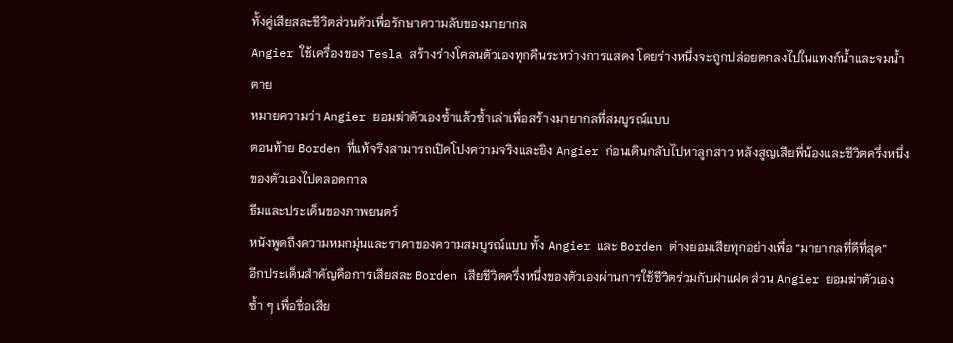ทั้งคู่เสียสละชีวิตส่วนตัวเพื่อรักษาความลับของมายากล
Angier ใช้เครื่องของ Tesla สร้างร่างโคลนตัวเองทุกคืนระหว่างการแสดง โดยร่างหนึ่งจะถูกปล่อยตกลงไปในแทงก์น้ำและจมน้ำตาย
หมายความว่า Angier ยอมฆ่าตัวเองซ้ำแล้วซ้ำเล่าเพื่อสร้างมายากลที่สมบูรณ์แบบ
ตอนท้าย Borden ที่แท้จริงสามารถเปิดโปงความจริงและยิง Angier ก่อนเดินกลับไปหาลูกสาว หลังสูญเสียพี่น้องและชีวิตครึ่งหนึ่งของตัวเองไปตลอดกาล
ธีมและประเด็นของภาพยนตร์
หนังพูดถึงความหมกมุ่นและราคาของความสมบูรณ์แบบ ทั้ง Angier และ Borden ต่างยอมเสียทุกอย่างเพื่อ “มายากลที่ดีที่สุด”
อีกประเด็นสำคัญคือการเสียสละ Borden เสียชีวิตครึ่งหนึ่งของตัวเองผ่านการใช้ชีวิตร่วมกับฝาแฝด ส่วน Angier ยอมฆ่าตัวเองซ้ำ ๆ เพื่อชื่อเสีย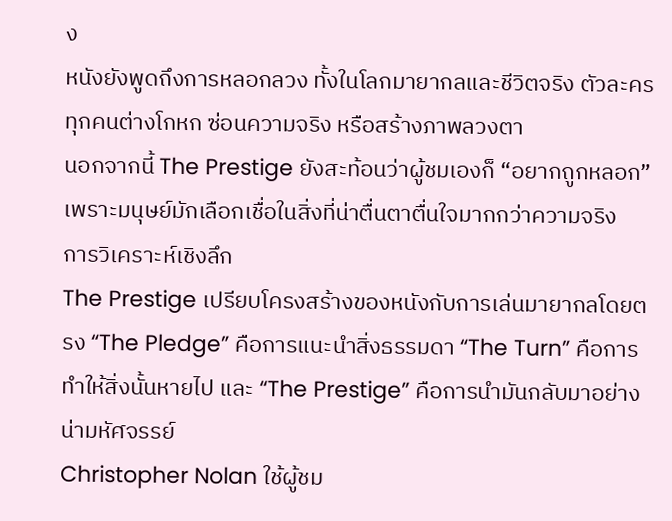ง
หนังยังพูดถึงการหลอกลวง ทั้งในโลกมายากลและชีวิตจริง ตัวละครทุกคนต่างโกหก ซ่อนความจริง หรือสร้างภาพลวงตา
นอกจากนี้ The Prestige ยังสะท้อนว่าผู้ชมเองก็ “อยากถูกหลอก” เพราะมนุษย์มักเลือกเชื่อในสิ่งที่น่าตื่นตาตื่นใจมากกว่าความจริง
การวิเคราะห์เชิงลึก
The Prestige เปรียบโครงสร้างของหนังกับการเล่นมายากลโดยตรง “The Pledge” คือการแนะนำสิ่งธรรมดา “The Turn” คือการทำให้สิ่งนั้นหายไป และ “The Prestige” คือการนำมันกลับมาอย่างน่ามหัศจรรย์
Christopher Nolan ใช้ผู้ชม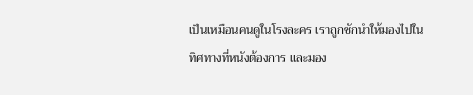เป็นเหมือนคนดูในโรงละคร เราถูกชักนำให้มองไปในทิศทางที่หนังต้องการ และมอง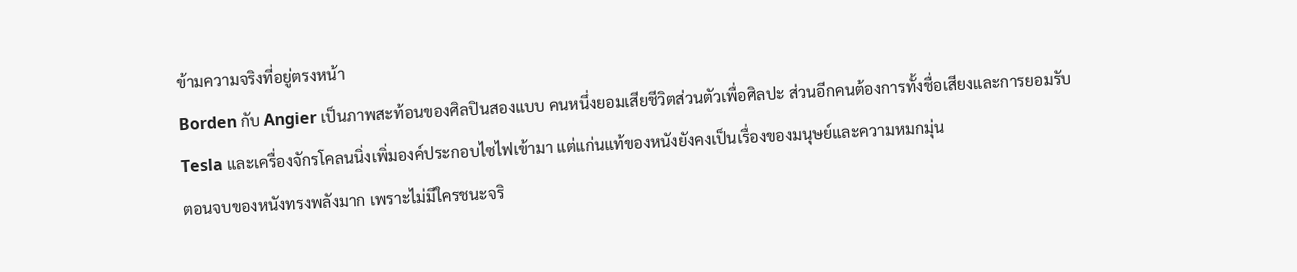ข้ามความจริงที่อยู่ตรงหน้า
Borden กับ Angier เป็นภาพสะท้อนของศิลปินสองแบบ คนหนึ่งยอมเสียชีวิตส่วนตัวเพื่อศิลปะ ส่วนอีกคนต้องการทั้งชื่อเสียงและการยอมรับ
Tesla และเครื่องจักรโคลนนิ่งเพิ่มองค์ประกอบไซไฟเข้ามา แต่แก่นแท้ของหนังยังคงเป็นเรื่องของมนุษย์และความหมกมุ่น
ตอนจบของหนังทรงพลังมาก เพราะไม่มีใครชนะจริ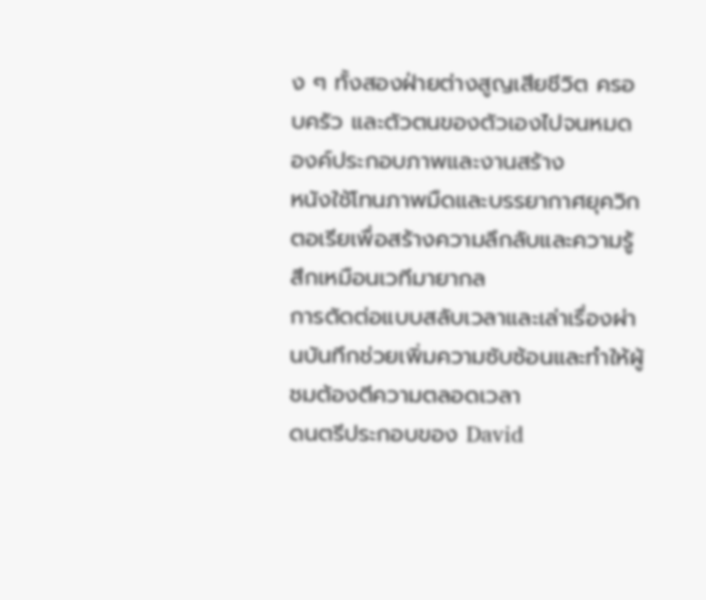ง ๆ ทั้งสองฝ่ายต่างสูญเสียชีวิต ครอบครัว และตัวตนของตัวเองไปจนหมด
องค์ประกอบภาพและงานสร้าง
หนังใช้โทนภาพมืดและบรรยากาศยุควิกตอเรียเพื่อสร้างความลึกลับและความรู้สึกเหมือนเวทีมายากล
การตัดต่อแบบสลับเวลาและเล่าเรื่องผ่านบันทึกช่วยเพิ่มความซับซ้อนและทำให้ผู้ชมต้องตีความตลอดเวลา
ดนตรีประกอบของ David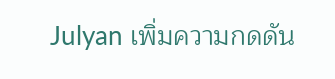Julyan เพิ่มความกดดัน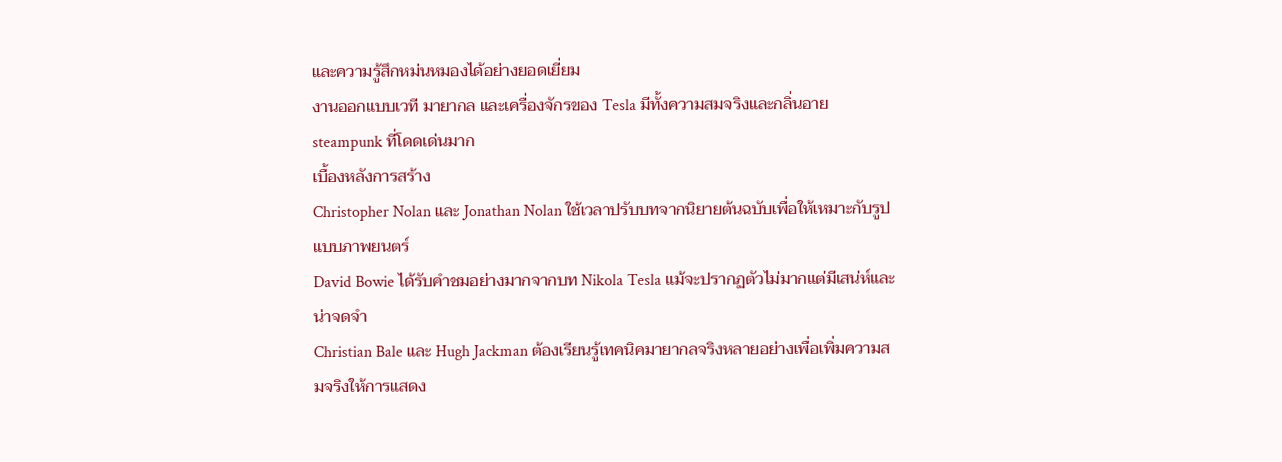และความรู้สึกหม่นหมองได้อย่างยอดเยี่ยม
งานออกแบบเวที มายากล และเครื่องจักรของ Tesla มีทั้งความสมจริงและกลิ่นอาย steampunk ที่โดดเด่นมาก
เบื้องหลังการสร้าง
Christopher Nolan และ Jonathan Nolan ใช้เวลาปรับบทจากนิยายต้นฉบับเพื่อให้เหมาะกับรูปแบบภาพยนตร์
David Bowie ได้รับคำชมอย่างมากจากบท Nikola Tesla แม้จะปรากฏตัวไม่มากแต่มีเสน่ห์และน่าจดจำ
Christian Bale และ Hugh Jackman ต้องเรียนรู้เทคนิคมายากลจริงหลายอย่างเพื่อเพิ่มความสมจริงให้การแสดง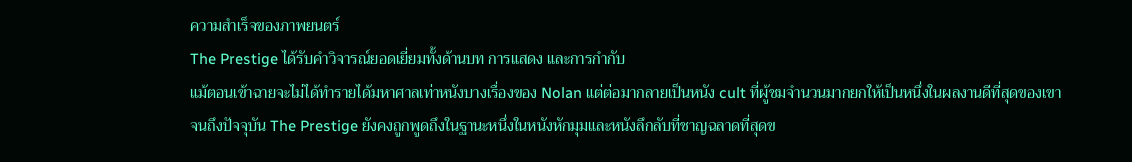ความสำเร็จของภาพยนตร์
The Prestige ได้รับคำวิจารณ์ยอดเยี่ยมทั้งด้านบท การแสดง และการกำกับ
แม้ตอนเข้าฉายจะไม่ได้ทำรายได้มหาศาลเท่าหนังบางเรื่องของ Nolan แต่ต่อมากลายเป็นหนัง cult ที่ผู้ชมจำนวนมากยกให้เป็นหนึ่งในผลงานดีที่สุดของเขา
จนถึงปัจจุบัน The Prestige ยังคงถูกพูดถึงในฐานะหนึ่งในหนังหักมุมและหนังลึกลับที่ชาญฉลาดที่สุดข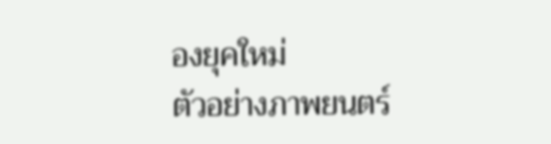องยุคใหม่
ตัวอย่างภาพยนตร์